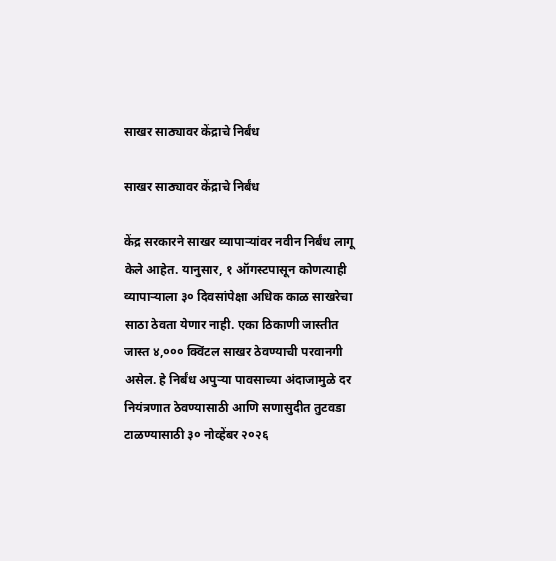साखर साठ्यावर केंद्राचे निर्बंध

साखर साठ्यावर केंद्राचे निर्बंध

केंद्र सरकारने साखर व्यापाऱ्यांवर नवीन निर्बंध लागू केले आहेत. यानुसार, १ ऑगस्टपासून कोणत्याही व्यापाऱ्याला ३० दिवसांपेक्षा अधिक काळ साखरेचा साठा ठेवता येणार नाही. एका ठिकाणी जास्तीत जास्त ४,००० क्विंटल साखर ठेवण्याची परवानगी असेल. हे निर्बंध अपुऱ्या पावसाच्या अंदाजामुळे दर नियंत्रणात ठेवण्यासाठी आणि सणासुदीत तुटवडा टाळण्यासाठी ३० नोव्हेंबर २०२६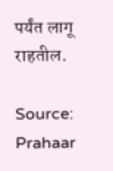पर्यंत लागू राहतील.

Source: Prahaar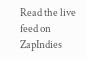Read the live feed on ZapIndies